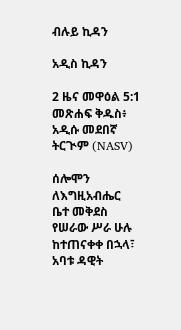ብሉይ ኪዳን

አዲስ ኪዳን

2 ዜና መዋዕል 5:1 መጽሐፍ ቅዱስ፥ አዲሱ መደበኛ ትርጒም (NASV)

ሰሎሞን ለእግዚአብሔር ቤተ መቅደስ የሠራው ሥራ ሁሉ ከተጠናቀቀ በኋላ፣ አባቱ ዳዊት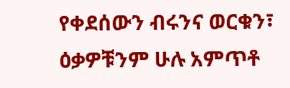የቀደሰውን ብሩንና ወርቁን፣ ዕቃዎቹንም ሁሉ አምጥቶ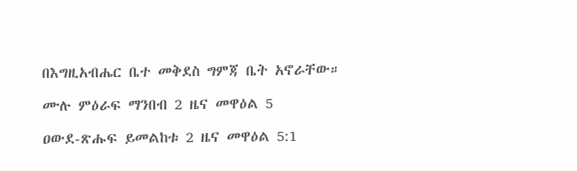በእግዚአብሔር ቤተ መቅደስ ግምጃ ቤት አኖራቸው።

ሙሉ ምዕራፍ ማንበብ 2 ዜና መዋዕል 5

ዐውደ-ጽሑፍ ይመልከቱ 2 ዜና መዋዕል 5:1